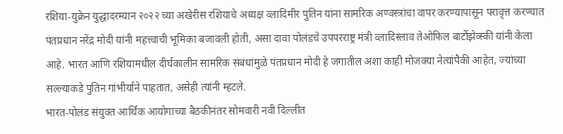रशिया-युक्रेन युद्धादरम्यान २०२२ च्या अखेरीस रशियाचे अध्यक्ष व्लादिमीर पुतिन यांना सामरिक अण्वस्त्रांचा वापर करण्यापासून परावृत्त करण्यात पंतप्रधान नरेंद्र मोदी यांनी महत्त्वाची भूमिका बजावली होती, असा दावा पोलंडचे उपपरराष्ट्र मंत्री व्लादिस्लाव तेओफिल बार्टोझेव्स्की यांनी केला आहे. भारत आणि रशियामधील दीर्घकालीन सामरिक संबंधांमुळे पंतप्रधान मोदी हे जगातील अशा काही मोजक्या नेत्यांपैकी आहेत, ज्यांच्या सल्ल्याकडे पुतिन गांभीर्याने पाहतात, असेही त्यांनी म्हटले.
भारत-पोलंड संयुक्त आर्थिक आयोगाच्या बैठकीनंतर सोमवारी नवी दिल्लीत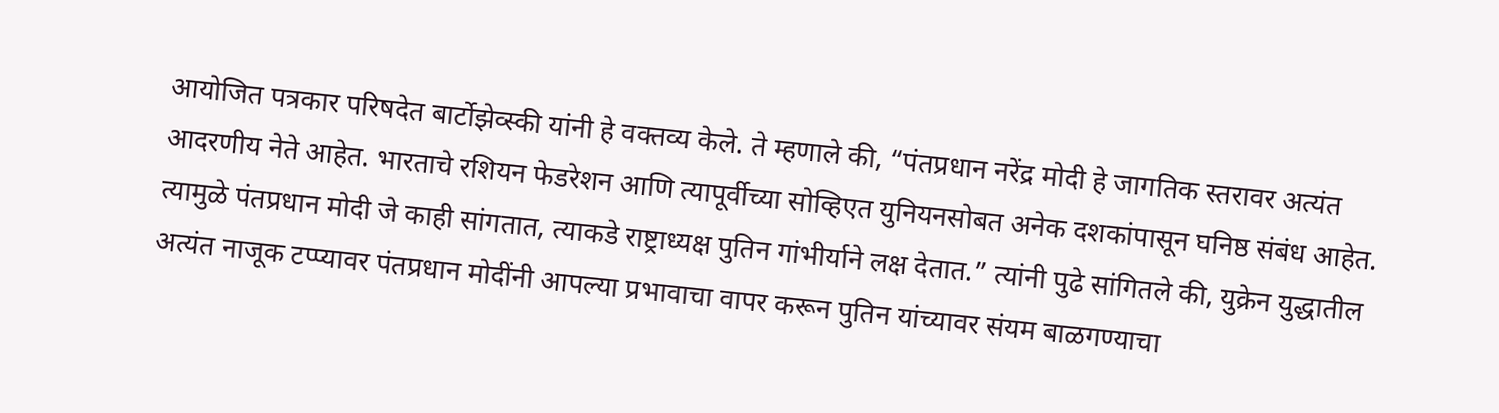आयोजित पत्रकार परिषदेत बार्टोझेव्स्की यांनी हे वक्तव्य केले. ते म्हणाले की, “पंतप्रधान नरेंद्र मोदी हे जागतिक स्तरावर अत्यंत आदरणीय नेते आहेत. भारताचे रशियन फेडरेशन आणि त्यापूर्वीच्या सोव्हिएत युनियनसोबत अनेक दशकांपासून घनिष्ठ संबंध आहेत. त्यामुळे पंतप्रधान मोदी जे काही सांगतात, त्याकडे राष्ट्राध्यक्ष पुतिन गांभीर्याने लक्ष देतात.” त्यांनी पुढे सांगितले की, युक्रेन युद्धातील अत्यंत नाजूक टप्प्यावर पंतप्रधान मोदींनी आपल्या प्रभावाचा वापर करून पुतिन यांच्यावर संयम बाळगण्याचा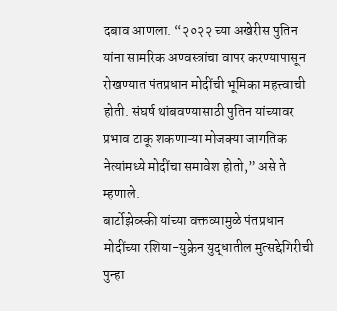दबाव आणला. “२०२२ च्या अखेरीस पुतिन यांना सामरिक अण्वस्त्रांचा वापर करण्यापासून रोखण्यात पंतप्रधान मोदींची भूमिका महत्त्वाची होती. संघर्ष थांबवण्यासाठी पुतिन यांच्यावर प्रभाव टाकू शकणाऱ्या मोजक्या जागतिक नेत्यांमध्ये मोदींचा समावेश होतो,” असे ते म्हणाले.
बार्टोझेव्स्की यांच्या वक्तव्यामुळे पंतप्रधान मोदींच्या रशिया-युक्रेन युद्धातील मुत्सद्देगिरीची पुन्हा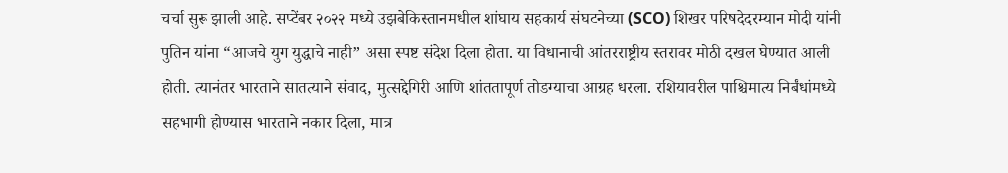चर्चा सुरू झाली आहे. सप्टेंबर २०२२ मध्ये उझबेकिस्तानमधील शांघाय सहकार्य संघटनेच्या (SCO) शिखर परिषदेदरम्यान मोदी यांनी पुतिन यांना “आजचे युग युद्धाचे नाही” असा स्पष्ट संदेश दिला होता. या विधानाची आंतरराष्ट्रीय स्तरावर मोठी दखल घेण्यात आली होती. त्यानंतर भारताने सातत्याने संवाद, मुत्सद्देगिरी आणि शांततापूर्ण तोडग्याचा आग्रह धरला. रशियावरील पाश्चिमात्य निर्बंधांमध्ये सहभागी होण्यास भारताने नकार दिला, मात्र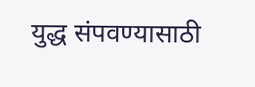युद्ध संपवण्यासाठी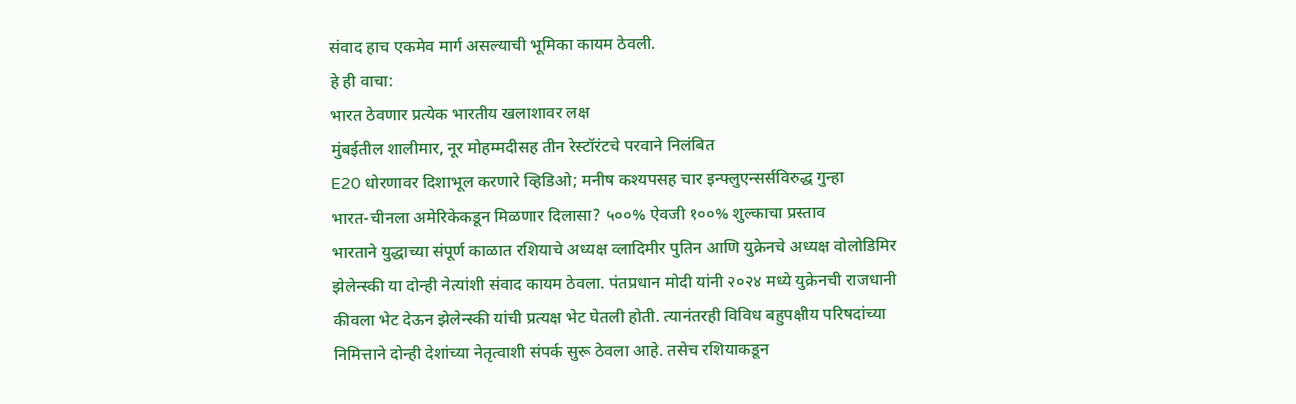संवाद हाच एकमेव मार्ग असल्याची भूमिका कायम ठेवली.
हे ही वाचा:
भारत ठेवणार प्रत्येक भारतीय खलाशावर लक्ष
मुंबईतील शालीमार, नूर मोहम्मदीसह तीन रेस्टॉरंटचे परवाने निलंबित
E20 धोरणावर दिशाभूल करणारे व्हिडिओ; मनीष कश्यपसह चार इन्फ्लुएन्सर्सविरुद्ध गुन्हा
भारत-चीनला अमेरिकेकडून मिळणार दिलासा? ५००% ऐवजी १००% शुल्काचा प्रस्ताव
भारताने युद्धाच्या संपूर्ण काळात रशियाचे अध्यक्ष व्लादिमीर पुतिन आणि युक्रेनचे अध्यक्ष वोलोडिमिर झेलेन्स्की या दोन्ही नेत्यांशी संवाद कायम ठेवला. पंतप्रधान मोदी यांनी २०२४ मध्ये युक्रेनची राजधानी कीवला भेट देऊन झेलेन्स्की यांची प्रत्यक्ष भेट घेतली होती. त्यानंतरही विविध बहुपक्षीय परिषदांच्या निमित्ताने दोन्ही देशांच्या नेतृत्वाशी संपर्क सुरू ठेवला आहे. तसेच रशियाकडून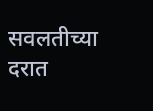सवलतीच्या दरात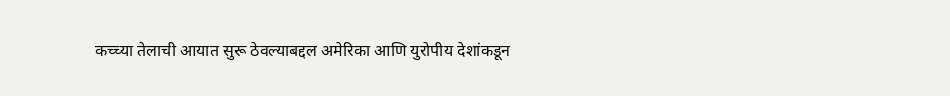कच्च्या तेलाची आयात सुरू ठेवल्याबद्दल अमेरिका आणि युरोपीय देशांकडून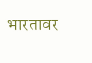भारतावर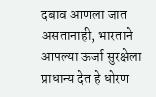दबाव आणला जात असतानाही, भारताने आपल्या ऊर्जा सुरक्षेला प्राधान्य देत हे धोरण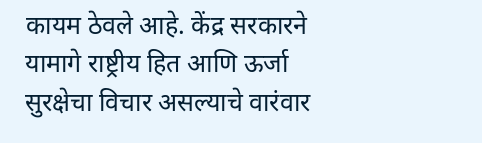कायम ठेवले आहे. केंद्र सरकारने यामागे राष्ट्रीय हित आणि ऊर्जा सुरक्षेचा विचार असल्याचे वारंवार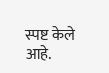स्पष्ट केले आहे.